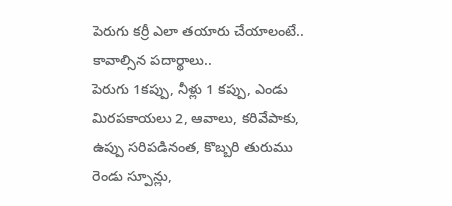పెరుగు కర్రీ ఎలా తయారు చేయాలంటే..
కావాల్సిన పదార్థాలు..
పెరుగు 1కప్పు, నీళ్లు 1 కప్పు, ఎండు మిరపకాయలు 2, ఆవాలు, కరివేపాకు, ఉప్పు సరిపడినంత, కొబ్బరి తురుము రెండు స్పూన్లు,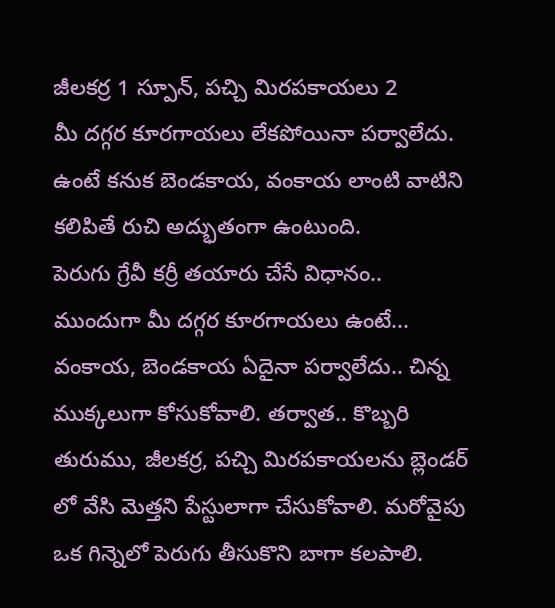జీలకర్ర 1 స్పూన్, పచ్చి మిరపకాయలు 2
మీ దగ్గర కూరగాయలు లేకపోయినా పర్వాలేదు. ఉంటే కనుక బెండకాయ, వంకాయ లాంటి వాటిని కలిపితే రుచి అద్భుతంగా ఉంటుంది.
పెరుగు గ్రేవీ కర్రీ తయారు చేసే విధానం..
ముందుగా మీ దగ్గర కూరగాయలు ఉంటే... వంకాయ, బెండకాయ ఏదైనా పర్వాలేదు.. చిన్న ముక్కలుగా కోసుకోవాలి. తర్వాత.. కొబ్బరి తురుము, జీలకర్ర, పచ్చి మిరపకాయలను బ్లెండర్ లో వేసి మెత్తని పేస్టులాగా చేసుకోవాలి. మరోవైపు ఒక గిన్నెలో పెరుగు తీసుకొని బాగా కలపాలి.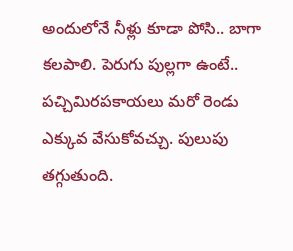అందులోనే నీళ్లు కూడా పోసి.. బాగా కలపాలి. పెరుగు పుల్లగా ఉంటే.. పచ్చిమిరపకాయలు మరో రెండు ఎక్కువ వేసుకోవచ్చు. పులుపు తగ్గుతుంది.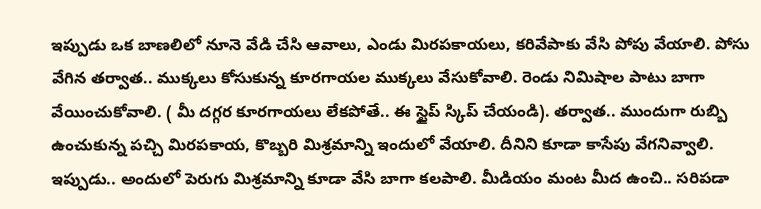ఇప్పుడు ఒక బాణలిలో నూనె వేడి చేసి ఆవాలు, ఎండు మిరపకాయలు, కరివేపాకు వేసి పోపు వేయాలి. పోసు వేగిన తర్వాత.. ముక్కలు కోసుకున్న కూరగాయల ముక్కలు వేసుకోవాలి. రెండు నిమిషాల పాటు బాగా వేయించుకోవాలి. ( మీ దగ్గర కూరగాయలు లేకపోతే.. ఈ స్టైప్ స్కిప్ చేయండి). తర్వాత.. ముందుగా రుబ్బి ఉంచుకున్న పచ్చి మిరపకాయ, కొబ్బరి మిశ్రమాన్ని ఇందులో వేయాలి. దీనిని కూడా కాసేపు వేగనివ్వాలి. ఇప్పుడు.. అందులో పెరుగు మిశ్రమాన్ని కూడా వేసి బాగా కలపాలి. మీడియం మంట మీద ఉంచి.. సరిపడా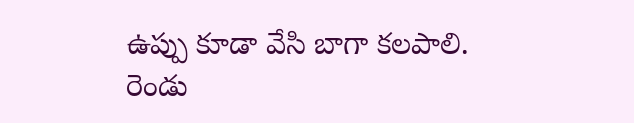ఉప్పు కూడా వేసి బాగా కలపాలి. రెండు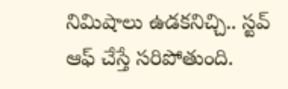నిమిషాలు ఉడకనిచ్చి.. స్టవ్ ఆఫ్ చేస్తే సరిపోతుంది.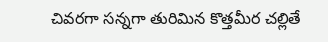చివరగా సన్నగా తురిమిన కొత్తమీర చల్లితే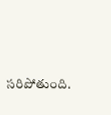సరిపోతుంది.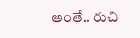అంతే.. రుచి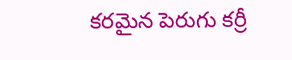కరమైన పెరుగు కర్రీ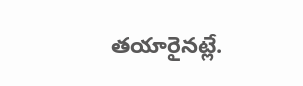తయారైనట్లే.